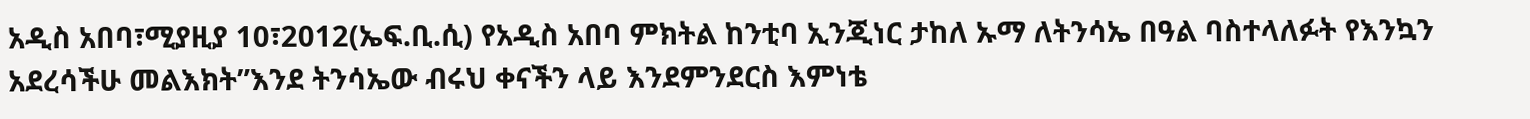አዲስ አበባ፣ሚያዚያ 10፣2012(ኤፍ.ቢ.ሲ) የአዲስ አበባ ምክትል ከንቲባ ኢንጂነር ታከለ ኡማ ለትንሳኤ በዓል ባስተላለፉት የእንኳን አደረሳችሁ መልእክት”እንደ ትንሳኤው ብሩህ ቀናችን ላይ እንደምንደርስ እምነቴ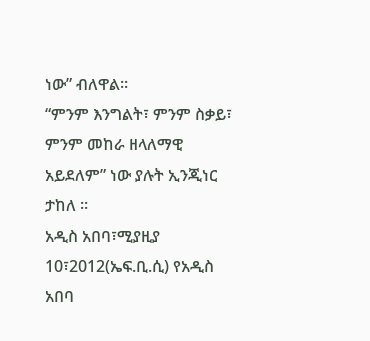ነው” ብለዋል፡፡
“ምንም እንግልት፣ ምንም ስቃይ፣ ምንም መከራ ዘላለማዊ አይደለም” ነው ያሉት ኢንጂነር ታከለ ።
አዲስ አበባ፣ሚያዚያ 10፣2012(ኤፍ.ቢ.ሲ) የአዲስ አበባ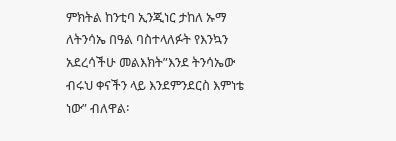ምክትል ከንቲባ ኢንጂነር ታከለ ኡማ ለትንሳኤ በዓል ባስተላለፉት የእንኳን አደረሳችሁ መልእክት”እንደ ትንሳኤው ብሩህ ቀናችን ላይ እንደምንደርስ እምነቴ ነው” ብለዋል፡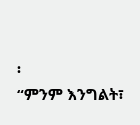፡
“ምንም እንግልት፣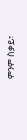ምንም ስቃይ፣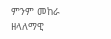ምንም መከራ ዘላለማዊ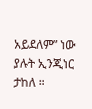አይደለም” ነው ያሉት ኢንጂነር ታከለ ።